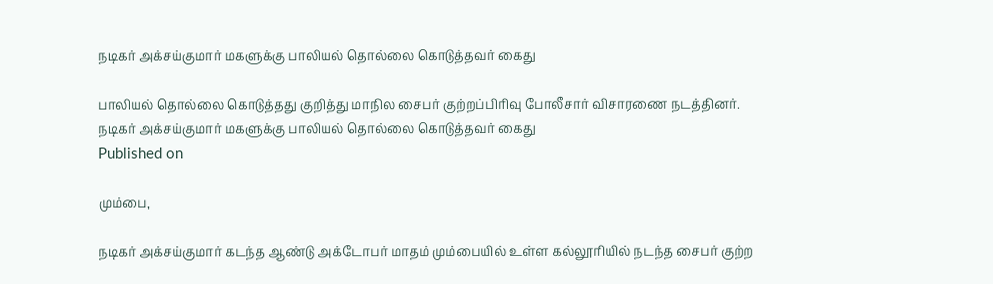நடிகர் அக்சய்குமார் மகளுக்கு பாலியல் தொல்லை கொடுத்தவர் கைது

பாலியல் தொல்லை கொடுத்தது குறித்து மாநில சைபர் குற்றப்பிரிவு போலீசார் விசாரணை நடத்தினர்.
நடிகர் அக்சய்குமார் மகளுக்கு பாலியல் தொல்லை கொடுத்தவர் கைது
Published on

மும்பை,

நடிகர் அக்சய்குமார் கடந்த ஆண்டு அக்டோபர் மாதம் மும்பையில் உள்ள கல்லூரியில் நடந்த சைபர் குற்ற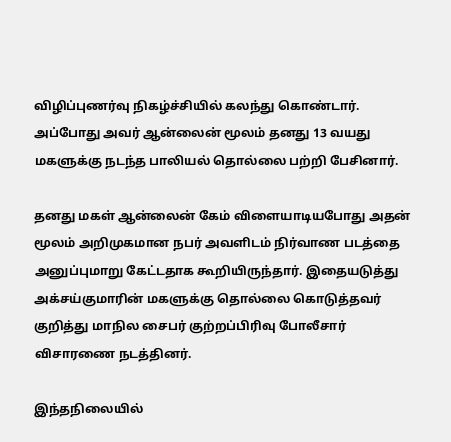விழிப்புணர்வு நிகழ்ச்சியில் கலந்து கொண்டார். அப்போது அவர் ஆன்லைன் மூலம் தனது 13 வயது மகளுக்கு நடந்த பாலியல் தொல்லை பற்றி பேசினார்.

தனது மகள் ஆன்லைன் கேம் விளையாடியபோது அதன் மூலம் அறிமுகமான நபர் அவளிடம் நிர்வாண படத்தை அனுப்புமாறு கேட்டதாக கூறியிருந்தார். இதையடுத்து அக்சய்குமாரின் மகளுக்கு தொல்லை கொடுத்தவர் குறித்து மாநில சைபர் குற்றப்பிரிவு போலீசார் விசாரணை நடத்தினர்.

இந்தநிலையில்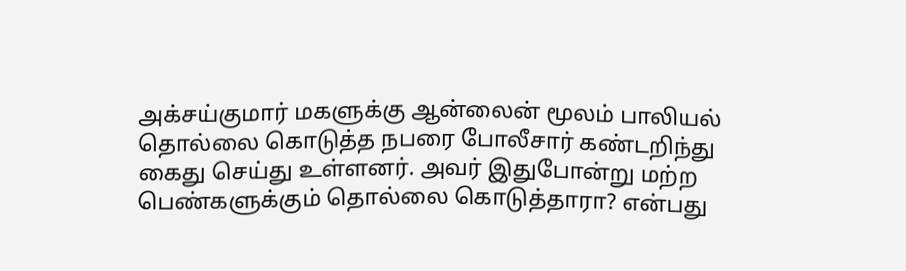அக்சய்குமார் மகளுக்கு ஆன்லைன் மூலம் பாலியல் தொல்லை கொடுத்த நபரை போலீசார் கண்டறிந்து கைது செய்து உள்ளனர். அவர் இதுபோன்று மற்ற பெண்களுக்கும் தொல்லை கொடுத்தாரா? என்பது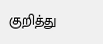குறித்து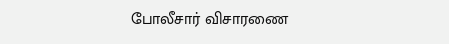போலீசார் விசாரணை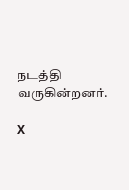நடத்தி வருகின்றனர்.

X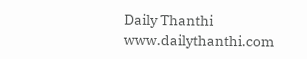Daily Thanthi
www.dailythanthi.com